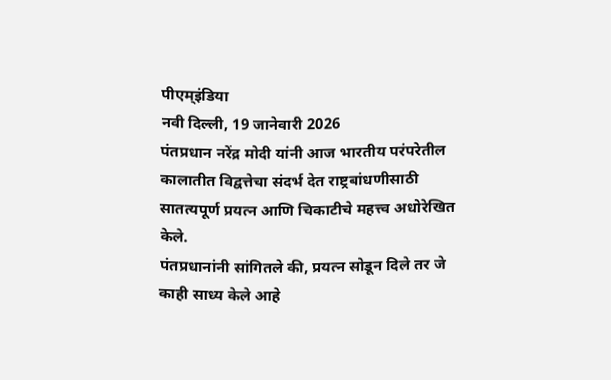पीएम्इंडिया
नवी दिल्ली, 19 जानेवारी 2026
पंतप्रधान नरेंद्र मोदी यांनी आज भारतीय परंपरेतील कालातीत विद्वत्तेचा संदर्भ देत राष्ट्रबांधणीसाठी सातत्यपूर्ण प्रयत्न आणि चिकाटीचे महत्त्व अधोरेखित केले.
पंतप्रधानांनी सांगितले की, प्रयत्न सोडून दिले तर जे काही साध्य केले आहे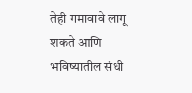तेही गमावावे लागू शकते आणि भविष्यातील संधी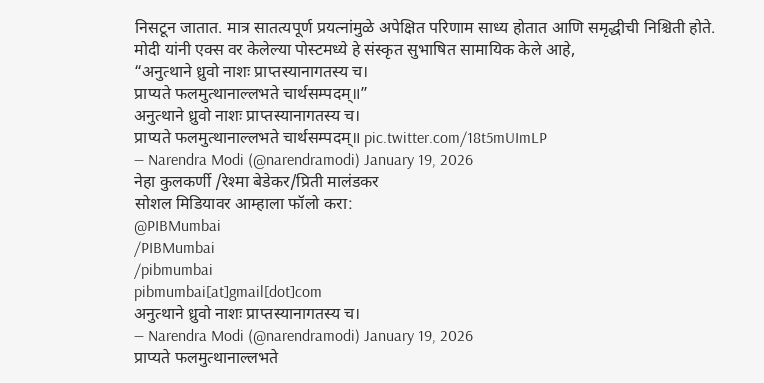निसटून जातात. मात्र सातत्यपूर्ण प्रयत्नांमुळे अपेक्षित परिणाम साध्य होतात आणि समृद्धीची निश्चिती होते.
मोदी यांनी एक्स वर केलेल्या पोस्टमध्ये हे संस्कृत सुभाषित सामायिक केले आहे,
“अनुत्थाने ध्रुवो नाशः प्राप्तस्यानागतस्य च।
प्राप्यते फलमुत्थानाल्लभते चार्थसम्पदम्॥”
अनुत्थाने ध्रुवो नाशः प्राप्तस्यानागतस्य च।
प्राप्यते फलमुत्थानाल्लभते चार्थसम्पदम्॥ pic.twitter.com/18t5mUImLP
— Narendra Modi (@narendramodi) January 19, 2026
नेहा कुलकर्णी /रेश्मा बेडेकर/प्रिती मालंडकर
सोशल मिडियावर आम्हाला फॉलो करा:
@PIBMumbai
/PIBMumbai
/pibmumbai
pibmumbai[at]gmail[dot]com
अनुत्थाने ध्रुवो नाशः प्राप्तस्यानागतस्य च।
— Narendra Modi (@narendramodi) January 19, 2026
प्राप्यते फलमुत्थानाल्लभते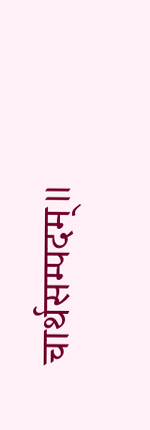चार्थसम्पदम्॥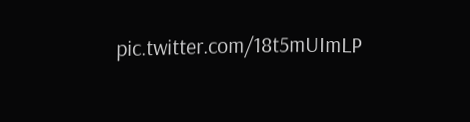pic.twitter.com/18t5mUImLP